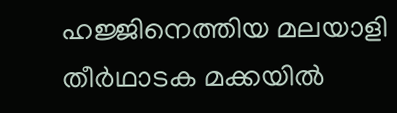ഹജ്ജിനെത്തിയ മലയാളി തീർഥാടക മക്കയിൽ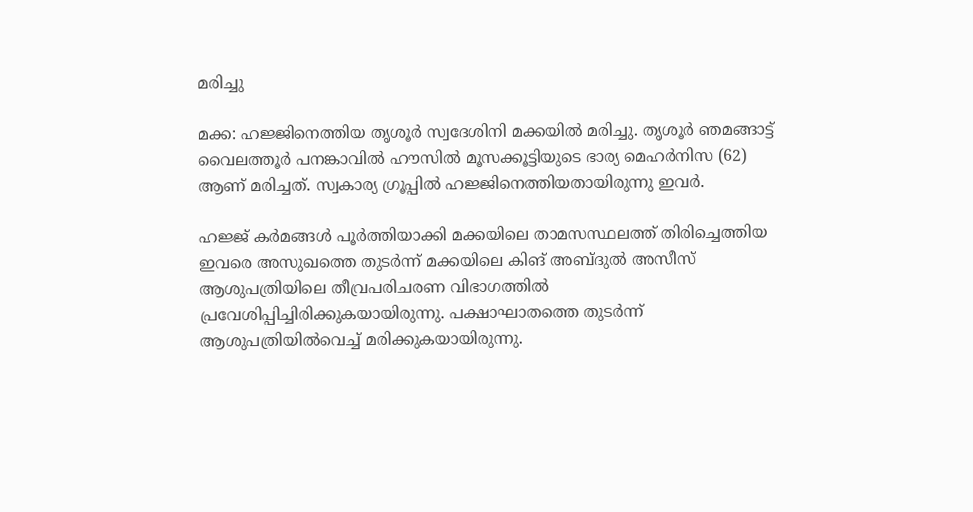മരിച്ചു

മക്ക: ഹജ്ജിനെത്തിയ തൃശൂർ സ്വദേശിനി മക്കയില്‍ മരിച്ചു. തൃശൂര്‍ ഞമങ്ങാട്ട് വൈലത്തൂര്‍ പനങ്കാവില്‍ ഹൗസില്‍ മൂസക്കൂട്ടിയുടെ ഭാര്യ മെഹര്‍നിസ (62) ആണ് മരിച്ചത്. സ്വകാര്യ ഗ്രൂപ്പില്‍ ഹജ്ജിനെത്തിയതായിരുന്നു ഇവർ.

ഹജ്ജ് കര്‍മങ്ങള്‍ പൂര്‍ത്തിയാക്കി മക്കയിലെ താമസസ്ഥലത്ത് തിരിച്ചെത്തിയ ഇവരെ അസുഖത്തെ തുടർന്ന് മക്കയിലെ കിങ് അബ്ദുല്‍ അസീസ് ആശുപത്രിയിലെ തീവ്രപരിചരണ വിഭാഗത്തില്‍ പ്രവേശിപ്പിച്ചിരിക്കുകയായിരുന്നു. പക്ഷാഘാതത്തെ തുടര്‍ന്ന് ആശുപത്രിയിൽവെച്ച് മരിക്കുകയായിരുന്നു.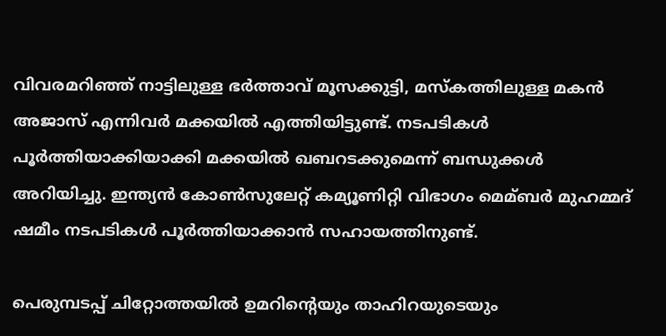വിവരമറിഞ്ഞ് നാട്ടിലുള്ള ഭര്‍ത്താവ് മൂസക്കുട്ടി, മസ്കത്തിലുള്ള മകന്‍ അജാസ് എന്നിവര്‍ മക്കയില്‍ എത്തിയിട്ടുണ്ട്. നടപടികള്‍ പൂര്‍ത്തിയാക്കിയാക്കി മക്കയില്‍ ഖബറടക്കുമെന്ന് ബന്ധുക്കള്‍ അറിയിച്ചു. ഇന്ത്യന്‍ കോണ്‍സുലേറ്റ് കമ്യൂണിറ്റി വിഭാഗം മെമ്ബര്‍ മുഹമ്മദ് ഷമീം നടപടികള്‍ പൂര്‍ത്തിയാക്കാന്‍ സഹായത്തിനുണ്ട്.

പെരുമ്പടപ്പ് ചിറ്റോത്തയില്‍ ഉമറിന്റെയും താഹിറയുടെയും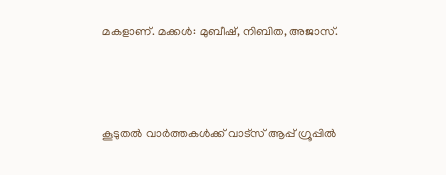മകളാണ്. മക്കള്‍: മുബീഷ്, നിബിത, അജാസ്.



കൂടുതൽ വാർത്തകൾക്ക് വാട്സ് ആപ്പ് ഗ്രൂപ്പിൽ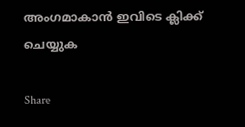അംഗമാകാൻ ഇവിടെ ക്ലിക്ക് ചെയ്യുക

Share